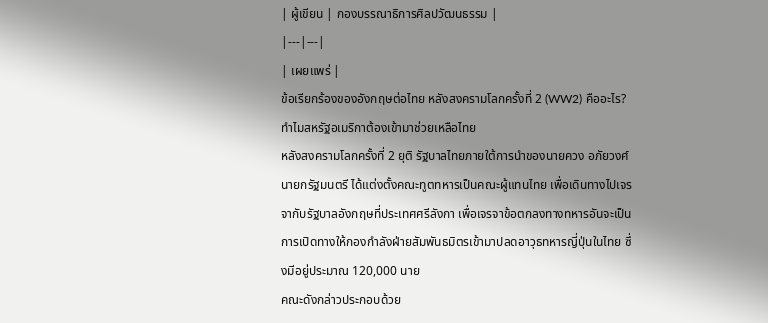| ผู้เขียน | กองบรรณาธิการศิลปวัฒนธรรม |
|---|---|
| เผยแพร่ |
ข้อเรียกร้องของอังกฤษต่อไทย หลังสงครามโลกครั้งที่ 2 (WW2) คืออะไร? ทำไมสหรัฐอเมริกาต้องเข้ามาช่วยเหลือไทย
หลังสงครามโลกครั้งที่ 2 ยุติ รัฐบาลไทยภายใต้การนำของนายควง อภัยวงศ์ นายกรัฐมนตรี ได้แต่งตั้งคณะทูตทหารเป็นคณะผู้แทนไทย เพื่อเดินทางไปเจรจากับรัฐบาลอังกฤษที่ประเทศศรีลังกา เพื่อเจรจาข้อตกลงทางทหารอันจะเป็นการเปิดทางให้กองกำลังฝ่ายสัมพันธมิตรเข้ามาปลดอาวุธทหารญี่ปุ่นในไทย ซึ่งมีอยู่ประมาณ 120,000 นาย
คณะดังกล่าวประกอบด้วย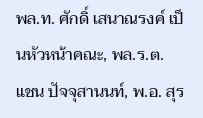พล.ท. ศักดิ์ เสนาณรงค์ เป็นหัวหน้าคณะ, พล.ร.ต. แชน ปัจจุสานนท์, พ.อ. สุร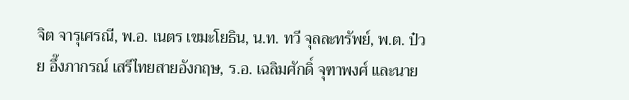จิต จารุเศรณี, พ.อ. เนตร เขมะโยธิน, น.ท. ทวี จุลละทรัพย์, พ.ต. ป๋วย อึ๊งภากรณ์ เสรีไทยสายอังกฤษ, ร.อ. เฉลิมศักดิ์ จุฑาพงศ์ และนาย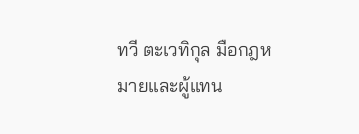ทวี ตะเวทิกุล มือกฎหมายและผู้แทน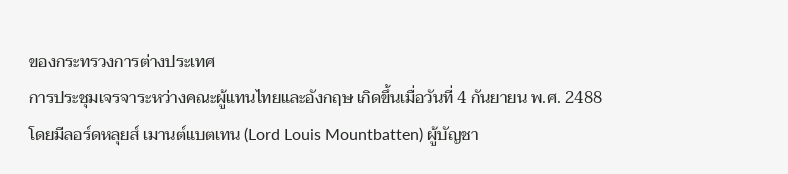ของกระทรวงการต่างประเทศ
การประชุมเจรจาระหว่างคณะผู้แทนไทยและอังกฤษ เกิดขึ้นเมื่อวันที่ 4 กันยายน พ.ศ. 2488 โดยมีลอร์ดหลุยส์ เมานต์แบตเทน (Lord Louis Mountbatten) ผู้บัญชา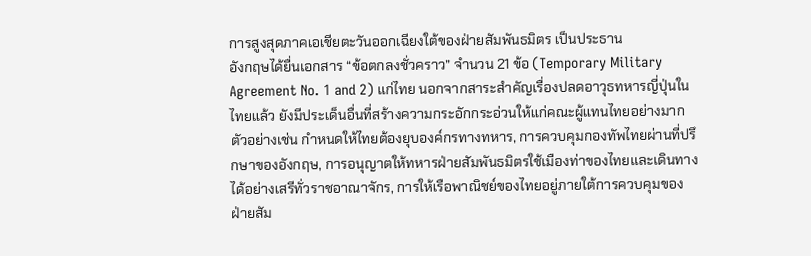การสูงสุดภาคเอเชียตะวันออกเฉียงใต้ของฝ่ายสัมพันธมิตร เป็นประธาน
อังกฤษได้ยื่นเอกสาร “ข้อตกลงชั่วคราว” จำนวน 21 ข้อ (Temporary Military Agreement No. 1 and 2) แก่ไทย นอกจากสาระสำคัญเรื่องปลดอาวุธทหารญี่ปุ่นในไทยแล้ว ยังมีประเด็นอื่นที่สร้างความกระอักกระอ่วนให้แก่คณะผู้แทนไทยอย่างมาก
ตัวอย่างเช่น กำหนดให้ไทยต้องยุบองค์กรทางทหาร, การควบคุมกองทัพไทยผ่านที่ปรึกษาของอังกฤษ, การอนุญาตให้ทหารฝ่ายสัมพันธมิตรใช้เมืองท่าของไทยและเดินทางได้อย่างเสรีทั่วราชอาณาจักร, การให้เรือพาณิชย์ของไทยอยู่ภายใต้การควบคุมของฝ่ายสัม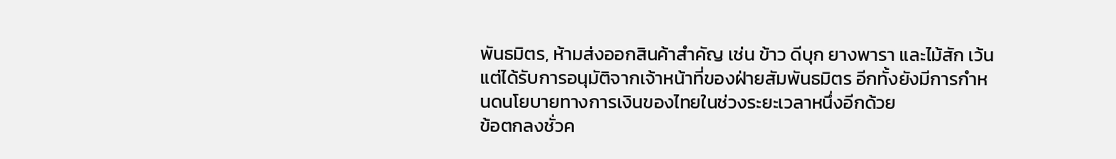พันธมิตร, ห้ามส่งออกสินค้าสำคัญ เช่น ข้าว ดีบุก ยางพารา และไม้สัก เว้นแต่ได้รับการอนุมัติจากเจ้าหน้าที่ของฝ่ายสัมพันธมิตร อีกทั้งยังมีการกำหนดนโยบายทางการเงินของไทยในช่วงระยะเวลาหนึ่งอีกด้วย
ข้อตกลงชั่วค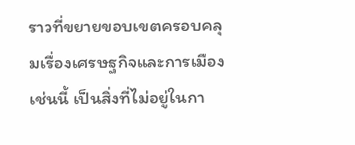ราวที่ขยายขอบเขตครอบคลุมเรื่องเศรษฐกิจและการเมืองเช่นนี้ เป็นสิ่งที่ไม่อยู่ในกา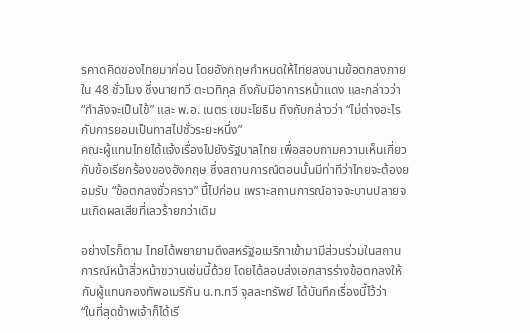รคาดคิดของไทยมาก่อน โดยอังกฤษกำหนดให้ไทยลงนามข้อตกลงภายใน 48 ชั่วโมง ซึ่งนายทวี ตะเวทิกุล ถึงกับมีอาการหน้าแดง และกล่าวว่า “กำลังจะเป็นไข้” และ พ.อ. เนตร เขมะโยธิน ถึงกับกล่าวว่า “ไม่ต่างอะไรกับการยอมเป็นทาสไปชั่วระยะหนึ่ง”
คณะผู้แทนไทยได้แจ้งเรื่องไปยังรัฐบาลไทย เพื่อสอบถามความเห็นเกี่ยวกับข้อเรียกร้องของอังกฤษ ซึ่งสถานการณ์ตอนนั้นมีท่าทีว่าไทยจะต้องยอมรับ “ข้อตกลงชั่วคราว” นี้ไปก่อน เพราะสถานการณ์อาจจะบานปลายจนเกิดผลเสียที่เลวร้ายกว่าเดิม

อย่างไรก็ตาม ไทยได้พยายามดึงสหรัฐอเมริกาเข้ามามีส่วนร่วมในสถานการณ์หน้าสิ่วหน้าขวานเช่นนี้ด้วย โดยได้ลอบส่งเอกสารร่างข้อตกลงให้กับผู้แทนกองทัพอเมริกัน น.ท.ทวี จุลละทรัพย์ ได้บันทึกเรื่องนี้ไว้ว่า
“ในที่สุดข้าพเจ้าก็ได้เรี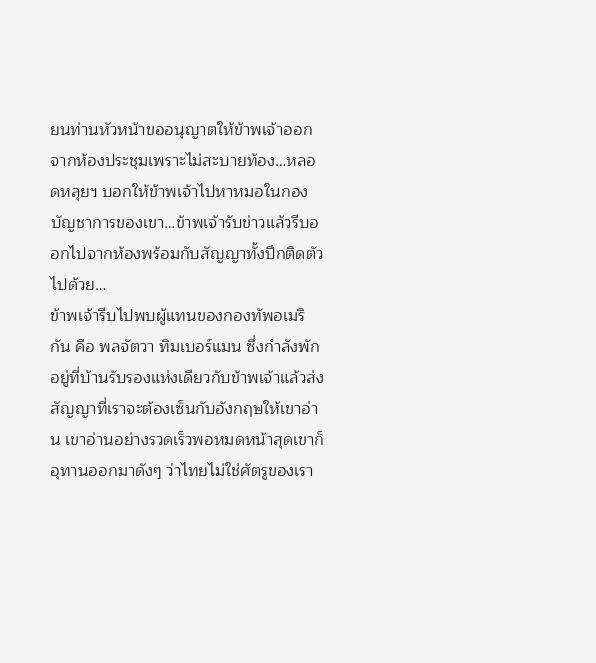ยนท่านหัวหน้าขออนุญาตให้ข้าพเจ้าออกจากห้องประชุมเพราะไม่สะบายท้อง…หลอดหลุยฯ บอกให้ข้าพเจ้าไปหาหมอในกองบัญชาการของเขา…ข้าพเจ้ารับข่าวแล้วรีบออกไปจากห้องพร้อมกับสัญญาทั้งปึกติดตัวไปด้วย…
ข้าพเจ้ารีบไปพบผู้แทนของกองทัพอเมริกัน คือ พลจัตวา ทิมเบอร์แมน ซึ่งกำลังพักอยู่ที่บ้านรับรองแห่งเดียวกับข้าพเจ้าแล้วส่งสัญญาที่เราจะต้องเซ็นกับอังกฤษให้เขาอ่าน เขาอ่านอย่างรวดเร็วพอหมดหน้าสุดเขาก็อุทานออกมาดังๆ ว่าไทยไม่ใช่ศัตรูของเรา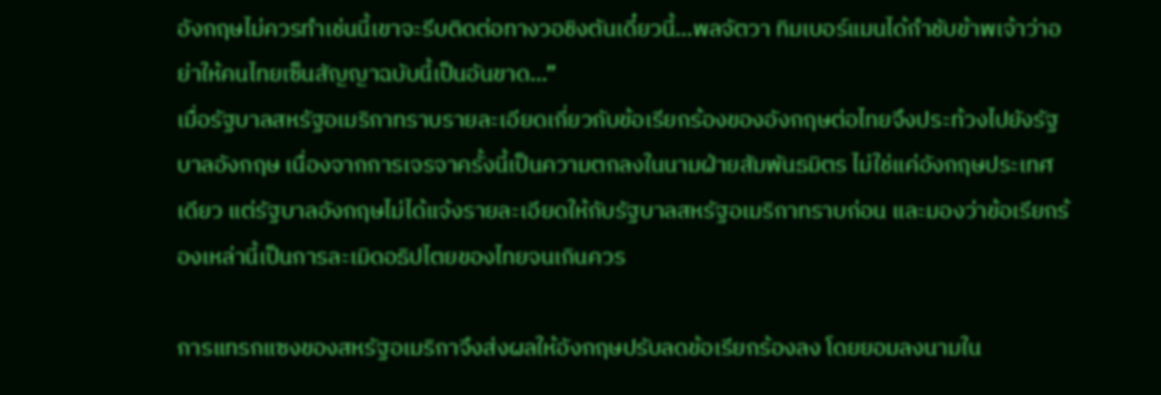อังกฤษไม่ควรทำเช่นนี้เขาจะรีบติดต่อทางวอชิงตันเดี๋ยวนี้…พลจัตวา ทิมเบอร์แมนได้กำชับข้าพเจ้าว่าอย่าให้คนไทยเซ็นสัญญาฉบับนี้เป็นอันขาด…”
เมื่อรัฐบาลสหรัฐอเมริกาทราบรายละเอียดเกี่ยวกับข้อเรียกร้องของอังกฤษต่อไทยจึงประท้วงไปยังรัฐบาลอังกฤษ เนื่องจากการเจรจาครั้งนี้เป็นความตกลงในนามฝ่ายสัมพันธมิตร ไม่ใช่แค่อังกฤษประเทศเดียว แต่รัฐบาลอังกฤษไม่ได้แจ้งรายละเอียดให้กับรัฐบาลสหรัฐอเมริกาทราบก่อน และมองว่าข้อเรียกร้องเหล่านี้เป็นการละเมิดอธิปไตยของไทยจนเกินควร

การแทรกแซงของสหรัฐอเมริกาจึงส่งผลให้อังกฤษปรับลดข้อเรียกร้องลง โดยยอมลงนามใน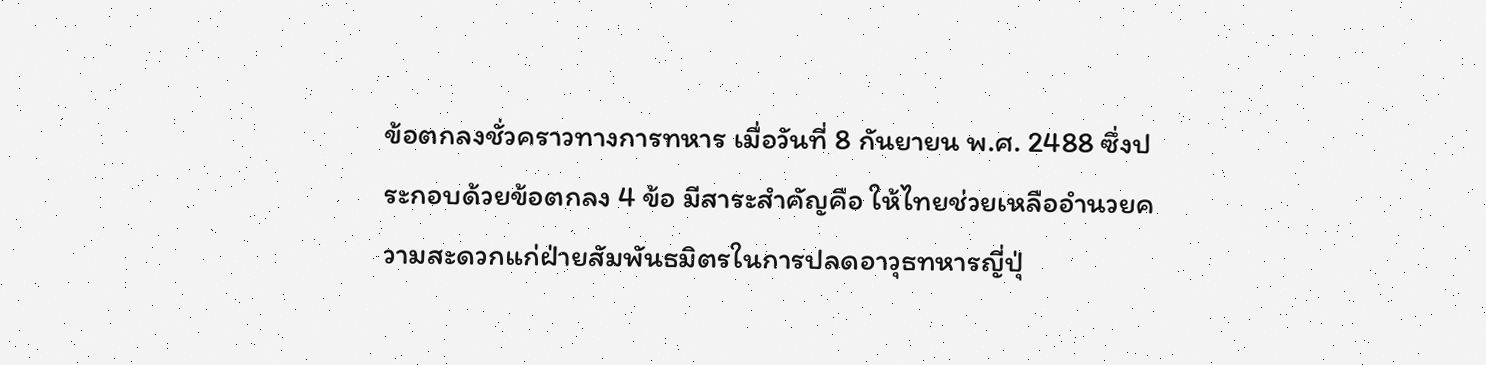ข้อตกลงชั่วคราวทางการทหาร เมื่อวันที่ 8 กันยายน พ.ศ. 2488 ซึ่งประกอบด้วยข้อตกลง 4 ข้อ มีสาระสำคัญคือ ให้ไทยช่วยเหลืออำนวยความสะดวกแก่ฝ่ายสัมพันธมิตรในการปลดอาวุธทหารญี่ปุ่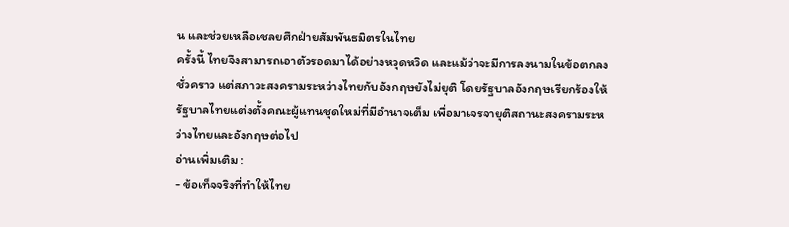น และช่วยเหลือเชลยศึกฝ่ายสัมพันธมิตรในไทย
ครั้งนี้ ไทยจึงสามารถเอาตัวรอดมาได้อย่างหวุดหวิด และแม้ว่าจะมีการลงนามในข้อตกลงชั่วคราว แต่สภาวะสงครามระหว่างไทยกับอังกฤษยังไม่ยุติ โดยรัฐบาลอังกฤษเรียกร้องให้รัฐบาลไทยแต่งตั้งคณะผู้แทนชุดใหม่ที่มีอำนาจเต็ม เพื่อมาเจรจายุติสถานะสงครามระหว่างไทยและอังกฤษต่อไป
อ่านเพิ่มเติม :
- ข้อเท็จจริงที่ทำให้ไทย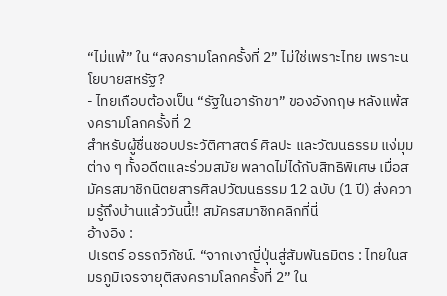“ไม่แพ้” ใน “สงครามโลกครั้งที่ 2” ไม่ใช่เพราะไทย เพราะนโยบายสหรัฐ?
- ไทยเกือบต้องเป็น “รัฐในอารักขา” ของอังกฤษ หลังแพ้สงครามโลกครั้งที่ 2
สำหรับผู้ชื่นชอบประวัติศาสตร์ ศิลปะ และวัฒนธรรม แง่มุมต่าง ๆ ทั้งอดีตและร่วมสมัย พลาดไม่ได้กับสิทธิพิเศษ เมื่อสมัครสมาชิกนิตยสารศิลปวัฒนธรรม 12 ฉบับ (1 ปี) ส่งความรู้ถึงบ้านแล้ววันนี้!! สมัครสมาชิกคลิกที่นี่
อ้างอิง :
ปเรตร์ อรรถวิภัชน์. “จากเงาญี่ปุ่นสู่สัมพันธมิตร : ไทยในสมรภูมิเจรจายุติสงครามโลกครั้งที่ 2” ใน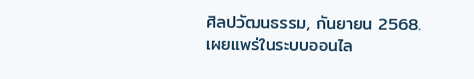ศิลปวัฒนธรรม, กันยายน 2568.
เผยแพร่ในระบบออนไล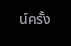น์ครั้ง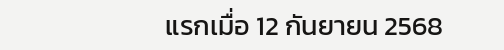แรกเมื่อ 12 กันยายน 2568